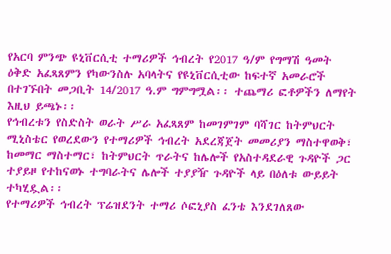የአርባ ምንጭ ዩኒቨርሲቲ ተማሪዎች ኅብረት የ2017 ዓ/ም የግማሽ ዓመት ዕቅድ አፈጻጸምን የካውንስሉ አባላትና የዩኒቨርሲቲው ከፍተኛ አመራሮች በተገኙበት መጋቢት 14/2017 ዓ.ም ግምግሟል፡፡ ተጨማሪ ፎቶዎችን ለማየት እዚህ ይጫኑ፡፡
የኅብረቱን የስድስት ወራት ሥራ አፈጻጸም ከመገምገም ባሻገር ከትምህርት ሚኒስቴር የወረደውን የተማሪዎች ኅብረት አደረጃጀት መመሪያን ማስተዋወቅ፣ ከመማር ማስተማር፣ ከትምህርት ጥራትና ከሌሎች የአስተዳደራዊ ጉዳዮች ጋር ተያይዞ የተከናወኑ ተግባራትና ሌሎች ተያያዥ ጉዳዮች ላይ በዕለቱ ውይይት ተካሂዷል፡፡
የተማሪዎች ኅብረት ፕሬዝደንት ተማሪ ሶፎኒያስ ፈንቴ እንደገለጸው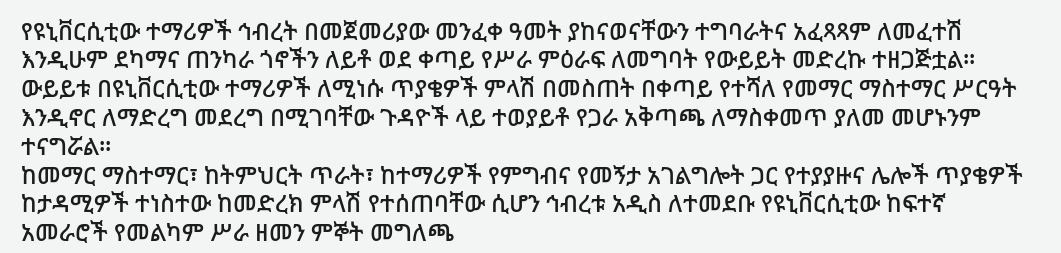የዩኒቨርሲቲው ተማሪዎች ኅብረት በመጀመሪያው መንፈቀ ዓመት ያከናወናቸውን ተግባራትና አፈጻጻም ለመፈተሽ እንዲሁም ደካማና ጠንካራ ጎኖችን ለይቶ ወደ ቀጣይ የሥራ ምዕራፍ ለመግባት የውይይት መድረኩ ተዘጋጅቷል፡፡ ውይይቱ በዩኒቨርሲቲው ተማሪዎች ለሚነሱ ጥያቄዎች ምላሽ በመስጠት በቀጣይ የተሻለ የመማር ማስተማር ሥርዓት እንዲኖር ለማድረግ መደረግ በሚገባቸው ጉዳዮች ላይ ተወያይቶ የጋራ አቅጣጫ ለማስቀመጥ ያለመ መሆኑንም ተናግሯል፡፡
ከመማር ማስተማር፣ ከትምህርት ጥራት፣ ከተማሪዎች የምግብና የመኝታ አገልግሎት ጋር የተያያዙና ሌሎች ጥያቄዎች ከታዳሚዎች ተነስተው ከመድረክ ምላሽ የተሰጠባቸው ሲሆን ኅብረቱ አዲስ ለተመደቡ የዩኒቨርሲቲው ከፍተኛ አመራሮች የመልካም ሥራ ዘመን ምኞት መግለጫ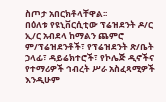ስጦታ አበርክቶላቸዋል፡፡
በዕለቱ የዩኒቨርሲቲው ፕሬዝደንት ዶ/ር ኢ/ር አብደላ ከማልን ጨምሮ ም/ፕሬዝደንቶች፣ የፕሬዝደንት ጽ/ቤት ኃላፊ፣ ዳይሬክተሮች፣ የኮሌጅ ዲኖችና የተማሪዎች ኅብረት ሥራ አስፈጻሚዎች እንዲሁም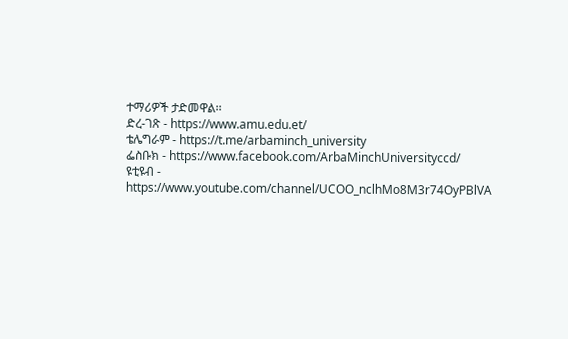ተማሪዎች ታድመዋል፡፡
ድረ-ገጽ - https://www.amu.edu.et/
ቴሌግራም - https://t.me/arbaminch_university
ፌስቡክ - https://www.facebook.com/ArbaMinchUniversityccd/
ዩቲዩብ - https://www.youtube.com/channel/UCOO_nclhMo8M3r74OyPBlVA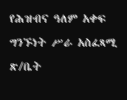የሕዝብና ዓለም አቀፍ ግንኙነት ሥራ አስፈጻሚ ጽ/ቤት